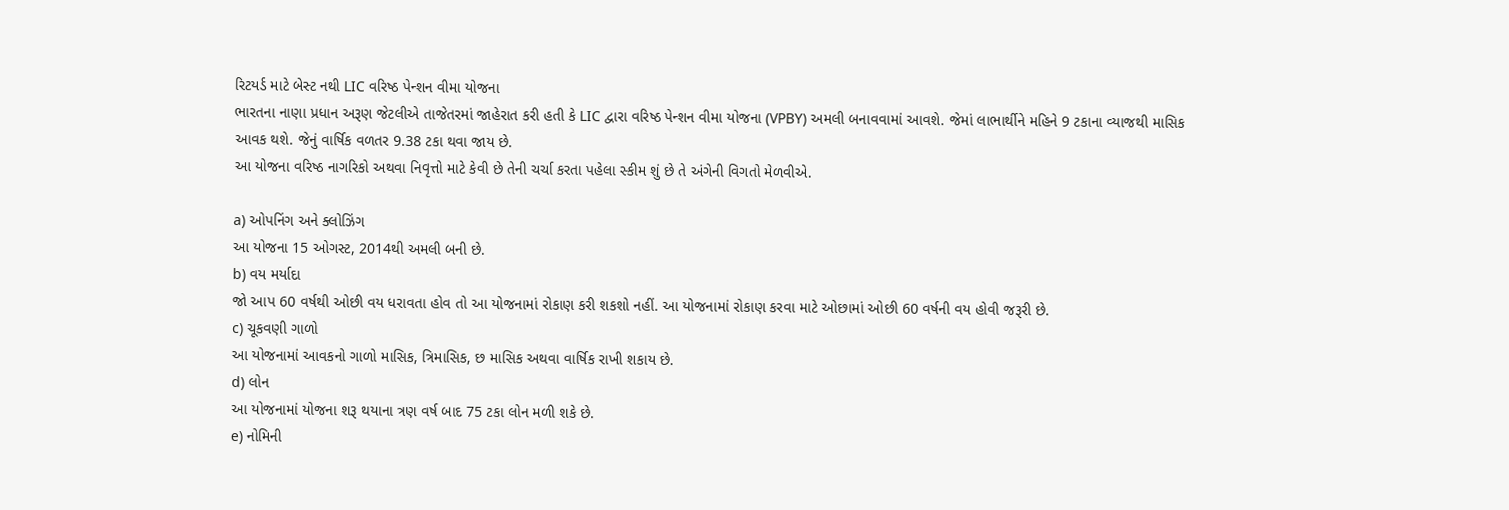રિટયર્ડ માટે બેસ્ટ નથી LIC વરિષ્ઠ પેન્શન વીમા યોજના
ભારતના નાણા પ્રધાન અરૂણ જેટલીએ તાજેતરમાં જાહેરાત કરી હતી કે LIC દ્વારા વરિષ્ઠ પેન્શન વીમા યોજના (VPBY) અમલી બનાવવામાં આવશે. જેમાં લાભાર્થીને મહિને 9 ટકાના વ્યાજથી માસિક આવક થશે. જેનું વાર્ષિક વળતર 9.38 ટકા થવા જાય છે.
આ યોજના વરિષ્ઠ નાગરિકો અથવા નિવૃત્તો માટે કેવી છે તેની ચર્ચા કરતા પહેલા સ્કીમ શું છે તે અંગેની વિગતો મેળવીએ.

a) ઓપનિંગ અને ક્લોઝિંગ
આ યોજના 15 ઓગસ્ટ, 2014થી અમલી બની છે.
b) વય મર્યાદા
જો આપ 60 વર્ષથી ઓછી વય ધરાવતા હોવ તો આ યોજનામાં રોકાણ કરી શકશો નહીં. આ યોજનામાં રોકાણ કરવા માટે ઓછામાં ઓછી 60 વર્ષની વય હોવી જરૂરી છે.
c) ચૂકવણી ગાળો
આ યોજનામાં આવકનો ગાળો માસિક, ત્રિમાસિક, છ માસિક અથવા વાર્ષિક રાખી શકાય છે.
d) લોન
આ યોજનામાં યોજના શરૂ થયાના ત્રણ વર્ષ બાદ 75 ટકા લોન મળી શકે છે.
e) નોમિની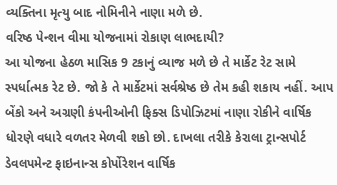વ્યક્તિના મૃત્યુ બાદ નોમિનીને નાણા મળે છે.
વરિષ્ઠ પેન્શન વીમા યોજનામાં રોકાણ લાભદાયી?
આ યોજના હેઠળ માસિક 9 ટકાનું વ્યાજ મળે છે તે માર્કેટ રેટ સામે સ્પર્ધાત્મક રેટ છે. જો કે તે માર્કેટમાં સર્વશ્રેષ્ઠ છે તેમ કહી શકાય નહીં. આપ બેંકો અને અગ્રણી કંપનીઓની ફિક્સ ડિપોઝિટમાં નાણા રોકીને વાર્ષિક ધોરણે વધારે વળતર મેળવી શકો છો. દાખલા તરીકે કેરાલા ટ્રાન્સપોર્ટ ડેવલપમેન્ટ ફાઇનાન્સ કોર્પોરેશન વાર્ષિક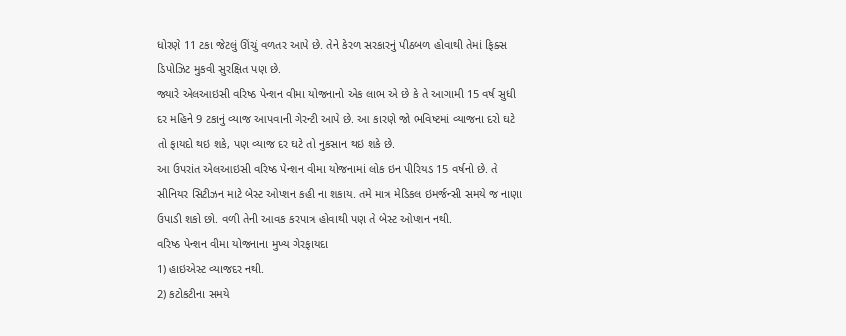ધોરણે 11 ટકા જેટલું ઊંચું વળતર આપે છે. તેને કેરળ સરકારનું પીઠબળ હોવાથી તેમાં ફિક્સ ડિપોઝિટ મુકવી સુરક્ષિત પણ છે.
જ્યારે એલઆઇસી વરિષ્ઠ પેન્શન વીમા યોજનાનો એક લાભ એ છે કે તે આગામી 15 વર્ષ સુધી દર મહિને 9 ટકાનું વ્યાજ આપવાની ગેરન્ટી આપે છે. આ કારણે જો ભવિષ્ટમાં વ્યાજના દરો ઘટે તો ફાયદો થઇ શકે, પણ વ્યાજ દર ઘટે તો નુકસાન થઇ શકે છે.
આ ઉપરાંત એલઆઇસી વરિષ્ઠ પેન્શન વીમા યોજનામાં લોક ઇન પીરિયડ 15 વર્ષનો છે. તે સીનિયર સિટીઝન માટે બેસ્ટ ઓપ્શન કહી ના શકાય. તમે માત્ર મેડિકલ ઇમર્જન્સી સમયે જ નાણા ઉપાડી શકો છો. વળી તેની આવક કરપાત્ર હોવાથી પણ તે બેસ્ટ ઓપ્શન નથી.
વરિષ્ઠ પેન્શન વીમા યોજનાના મુખ્ય ગેરફાયદા
1) હાઇએસ્ટ વ્યાજદર નથી.
2) કટોકટીના સમયે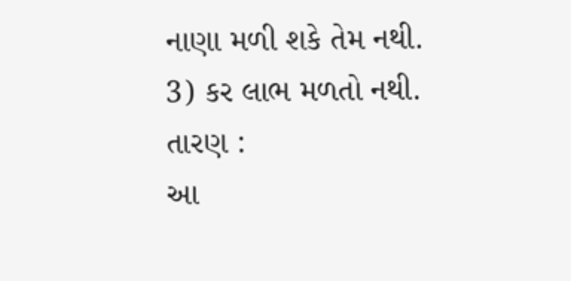નાણા મળી શકે તેમ નથી.
3) કર લાભ મળતો નથી.
તારણ :
આ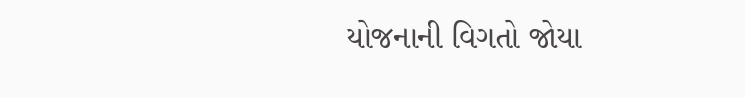યોજનાની વિગતો જોયા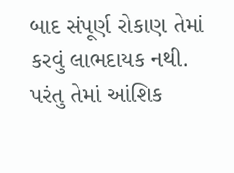બાદ સંપૂર્ણ રોકાણ તેમાં કરવું લાભદાયક નથી. પરંતુ તેમાં આંશિક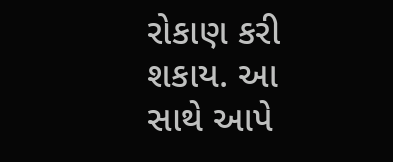રોકાણ કરી શકાય. આ સાથે આપે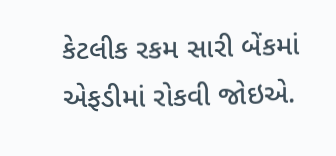કેટલીક રકમ સારી બેંકમાં એફડીમાં રોકવી જોઇએ.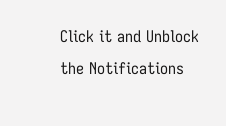Click it and Unblock the Notifications